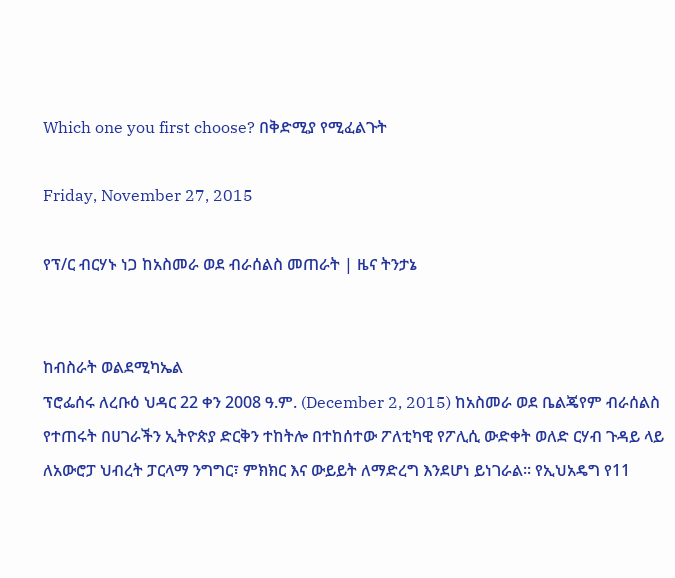Which one you first choose? በቅድሚያ የሚፈልጉት

Friday, November 27, 2015

የፕ/ር ብርሃኑ ነጋ ከአስመራ ወደ ብራሰልስ መጠራት | ዜና ትንታኔ


ከብስራት ወልደሚካኤል
ፕሮፌሰሩ ለረቡዕ ህዳር 22 ቀን 2008 ዓ.ም. (December 2, 2015) ከአስመራ ወደ ቤልጄየም ብራሰልስ የተጠሩት በሀገራችን ኢትዮጵያ ድርቅን ተከትሎ በተከሰተው ፖለቲካዊ የፖሊሲ ውድቀት ወለድ ርሃብ ጉዳይ ላይ ለአውሮፓ ህብረት ፓርላማ ንግግር፣ ምክክር እና ውይይት ለማድረግ እንደሆነ ይነገራል፡፡ የኢህአዴግ የ11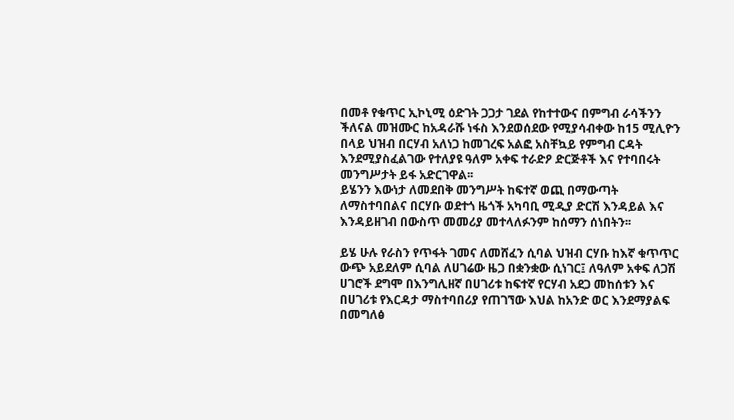በመቶ የቁጥር ኢኮኒሚ ዕድገት ጋጋታ ገደል የከተተውና በምግብ ራሳችንን ችለናል መዝሙር ከአዳራሹ ነፋስ እንደወሰደው የሚያሳብቀው ከ15 ሚሊዮን በላይ ህዝብ በርሃብ አለነጋ ከመገረፍ አልፎ አስቸኳይ የምግብ ርዳት እንደሚያስፈልገው የተለያዩ ዓለም አቀፍ ተራድዖ ድርጅቶች እና የተባበሩት መንግሥታት ይፋ አድርገዋል፡፡
ይሄንን እውነታ ለመደበቅ መንግሥት ከፍተኛ ወጪ በማውጣት ለማስተባበልና በርሃቡ ወደተጎ ዜጎች አካባቢ ሚዲያ ድርሽ እንዳይል እና እንዳይዘገብ በውስጥ መመሪያ መተላለፉንም ከሰማን ሰነበትን፡፡

ይሄ ሁሉ የራስን የጥፋት ገመና ለመሸፈን ሲባል ህዝብ ርሃቡ ከእኛ ቁጥጥር ውጭ አይደለም ሲባል ለሀገሬው ዜጋ በቋንቋው ሲነገር፤ ለዓለም አቀፍ ለጋሽ ሀገሮች ደግሞ በእንግሊዘኛ በሀገሪቱ ከፍተኛ የርሃብ አደጋ መከሰቱን እና በሀገሪቱ የእርዳታ ማስተባበሪያ የጠገኘው እህል ከአንድ ወር እንደማያልፍ በመግለፅ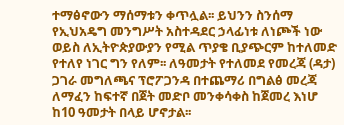ተማፅኖውን ማሰማቱን ቀጥሏል፡፡ ይህንን ስንሰማ የኢህአዴግ መንግሥት አስተዳደር ኃላፊነቱ ለነጮች ነው ወይስ ለኢትዮጵያውያን የሚል ጥያቄ ቢያጭርም ከተለመድ የተለየ ነገር ግን የለም፡፡ ለዓመታት የተለመደ የመረጃ (ዳታ) ጋገራ መግለጫና ፕሮፖጋንዳ በተጨማሪ በግልፅ መረጃ ለማፈን ከፍተኛ በጀት መድቦ መንቀሳቀስ ከጀመረ እነሆ ከ10 ዓመታት በላይ ሆኖታል፡፡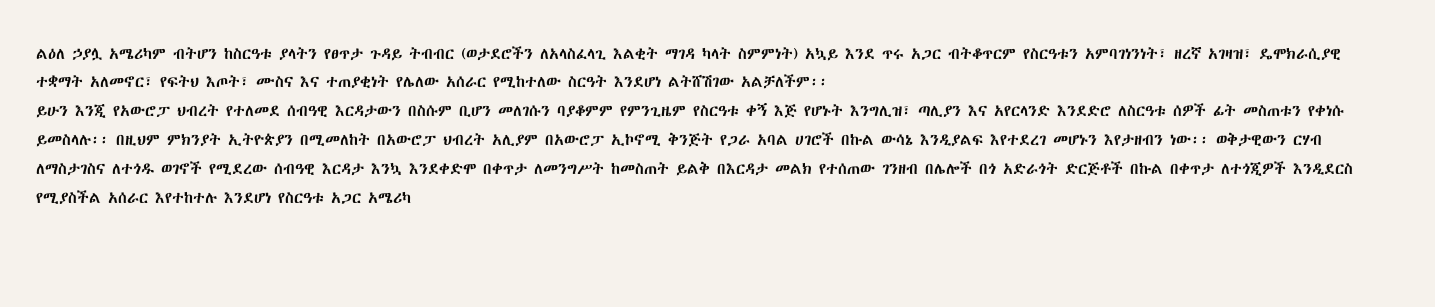ልዕለ ኃያሏ አሜሪካም ብትሆን ከስርዓቱ ያላትን የፀጥታ ጉዳይ ትብብር (ወታደሮችን ለአላስፈላጊ እልቂት ማገዳ ካላት ስምምነት) አኳይ እንደ ጥሩ አጋር ብትቆጥርም የስርዓቱን አምባገነንነት፣ ዘረኛ አገዛዝ፣ ዴሞክራሲያዊ ተቋማት አለመኖር፣ የፍትህ እጦት፣ ሙስና እና ተጠያቂነት የሌለው አሰራር የሚከተለው ስርዓት እንደሆነ ልትሸሽገው አልቻለችም፡፡
ይሁን እንጂ የአውሮፓ ህብረት የተለመደ ሰብዓዊ እርዳታውን በስሱም ቢሆን መለገሱን ባያቆምም የምንጊዜም የስርዓቱ ቀኝ እጅ የሆኑት እንግሊዝ፣ ጣሊያን እና አየርላንድ እንደድሮ ለስርዓቱ ሰዎች ፊት መስጠቱን የቀነሱ ይመስላሉ፡፡ በዚህም ምክንያት ኢትዮጵያን በሚመለከት በአውሮፓ ህብረት አሊያም በአውሮፓ ኢኮኖሚ ቅንጅት የጋራ አባል ሀገሮች በኩል ውሳኔ እንዲያልፍ እየተደረገ መሆኑን እየታዘብን ነው፡፡ ወቅታዊውን ርሃብ ለማስታገስና ለተጎዱ ወገኖች የሚደረው ሰብዓዊ እርዳታ እንኳ እንደቀድሞ በቀጥታ ለመንግሥት ከመስጠት ይልቅ በእርዳታ መልክ የተሰጠው ገንዘብ በሌሎች በጎ አድራጎት ድርጅቶች በኩል በቀጥታ ለተጎጂዎች እንዲደርስ የሚያስችል አሰራር እየተከተሉ እንደሆነ የስርዓቱ አጋር አሜሪካ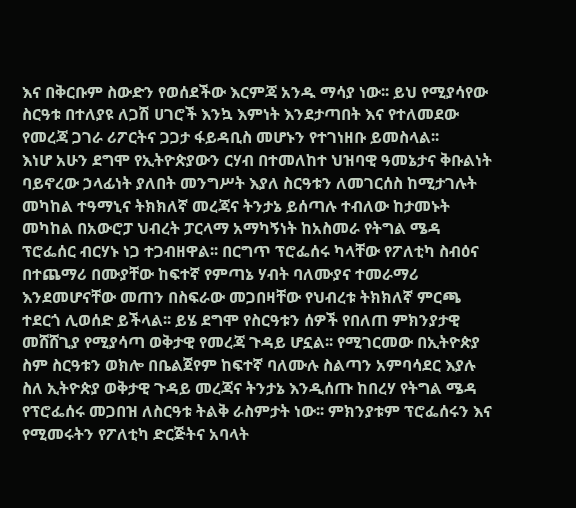እና በቅርቡም ስውድን የወሰደችው እርምጃ አንዱ ማሳያ ነው፡፡ ይህ የሚያሳየው ስርዓቱ በተለያዩ ለጋሽ ሀገሮች እንኳ እምነት እንደታጣበት እና የተለመደው የመረጃ ጋገራ ሪፖርትና ጋጋታ ፋይዳቢስ መሆኑን የተገነዘቡ ይመስላል፡፡
እነሆ አሁን ደግሞ የኢትዮጵያውን ርሃብ በተመለከተ ህዝባዊ ዓመኔታና ቅቡልነት ባይኖረው ኃላፊነት ያለበት መንግሥት እያለ ስርዓቱን ለመገርሰስ ከሚታገሉት መካከል ተዓማኒና ትክክለኛ መረጃና ትንታኔ ይሰጣሉ ተብለው ከታመኑት መካከል በአውሮፓ ህብረት ፓርላማ አማካኝነት ከአስመራ የትግል ሜዳ ፕሮፌሰር ብርሃኑ ነጋ ተጋብዘዋል፡፡ በርግጥ ፕሮፌሰሩ ካላቸው የፖለቲካ ስብዕና በተጨማሪ በሙያቸው ከፍተኛ የምጣኔ ሃብት ባለሙያና ተመራማሪ እንደመሆናቸው መጠን በስፍራው መጋበዛቸው የህብረቱ ትክክለኛ ምርጫ ተደርጎ ሊወሰድ ይችላል፡፡ ይሄ ደግሞ የስርዓቱን ሰዎች የበለጠ ምክንያታዊ መሸሸጊያ የሚያሳጣ ወቅታዊ የመረጃ ጉዳይ ሆኗል፡፡ የሚገርመው በኢትዮጵያ ስም ስርዓቱን ወክሎ በቤልጀየም ከፍተኛ ባለሙሉ ስልጣን አምባሳደር እያሉ ስለ ኢትዮጵያ ወቅታዊ ጉዳይ መረጃና ትንታኔ እንዲሰጡ ከበረሃ የትግል ሜዳ የፕሮፌሰሩ መጋበዝ ለስርዓቱ ትልቅ ራስምታት ነው፡፡ ምክንያቱም ፕሮፌሰሩን እና የሚመሩትን የፖለቲካ ድርጅትና አባላት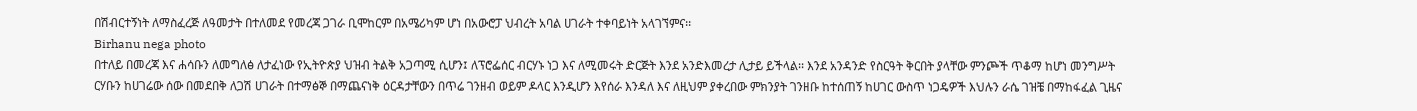በሽብርተኝነት ለማስፈረጅ ለዓመታት በተለመደ የመረጃ ጋገራ ቢሞከርም በአሜሪካም ሆነ በአውሮፓ ህብረት አባል ሀገራት ተቀባይነት አላገኘምና፡፡
Birhanu nega photo
በተለይ በመረጃ እና ሐሳቡን ለመግለፅ ለታፈነው የኢትዮጵያ ህዝብ ትልቅ አጋጣሚ ሲሆን፤ ለፕሮፌሰር ብርሃኑ ነጋ እና ለሚመሩት ድርጅት እንደ አንድእመረታ ሊታይ ይችላል፡፡ እንደ አንዳንድ የስርዓት ቅርበት ያላቸው ምንጮች ጥቆማ ከሆነ መንግሥት ርሃቡን ከሀገሬው ሰው በመደበቅ ለጋሽ ሀገራት በተማፅኞ በማጨናነቅ ዕርዳታቸውን በጥሬ ገንዘብ ወይም ዶላር እንዲሆን እየሰራ እንዳለ እና ለዚህም ያቀረበው ምክንያት ገንዘቡ ከተሰጠኝ ከሀገር ውስጥ ነጋዴዎች እህሉን ራሴ ገዝቼ በማከፋፈል ጊዜና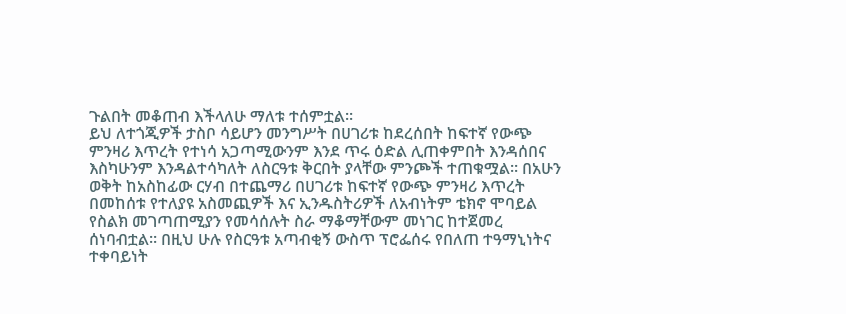ጉልበት መቆጠብ እችላለሁ ማለቱ ተሰምቷል፡፡
ይህ ለተጎጂዎች ታስቦ ሳይሆን መንግሥት በሀገሪቱ ከደረሰበት ከፍተኛ የውጭ ምንዛሪ እጥረት የተነሳ አጋጣሚውንም እንደ ጥሩ ዕድል ሊጠቀምበት እንዳሰበና እስካሁንም እንዳልተሳካለት ለስርዓቱ ቅርበት ያላቸው ምንጮች ተጠቁሟል፡፡ በአሁን ወቅት ከአስከፊው ርሃብ በተጨማሪ በሀገሪቱ ከፍተኛ የውጭ ምንዛሪ እጥረት በመከሰቱ የተለያዩ አስመጪዎች እና ኢንዱስትሪዎች ለአብነትም ቴክኖ ሞባይል የስልክ መገጣጠሚያን የመሳሰሉት ስራ ማቆማቸውም መነገር ከተጀመረ ሰነባብቷል፡፡ በዚህ ሁሉ የስርዓቱ አጣብቂኝ ውስጥ ፕሮፌሰሩ የበለጠ ተዓማኒነትና ተቀባይነት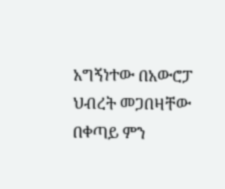አግኝነተው በአውሮፓ ህብረት መጋበዛቸው በቀጣይ ምን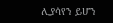ሊያሳየን ይሆን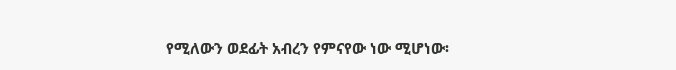የሚለውን ወደፊት አብረን የምናየው ነው ሚሆነው፡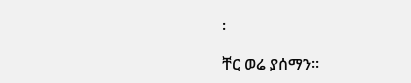፡

ቸር ወሬ ያሰማን፡፡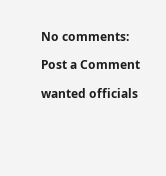No comments:

Post a Comment

wanted officials